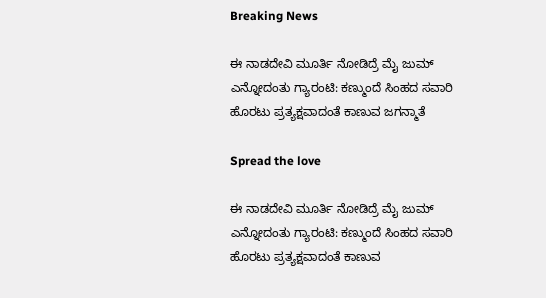Breaking News

ಈ ನಾಡದೇವಿ ಮೂರ್ತಿ‌ ನೋಡಿದ್ರೆ ಮೈ ಜುಮ್ ಎನ್ನೋದಂತು ಗ್ಯಾರಂಟಿ: ಕಣ್ಮುಂದೆ ಸಿಂಹದ ಸವಾರಿ ಹೊರಟು ಪ್ರತ್ಯಕ್ಷವಾದಂತೆ ಕಾಣುವ ಜಗನ್ಮಾತೆ

Spread the love

ಈ ನಾಡದೇವಿ ಮೂರ್ತಿ‌ ನೋಡಿದ್ರೆ ಮೈ ಜುಮ್ ಎನ್ನೋದಂತು ಗ್ಯಾರಂಟಿ: ಕಣ್ಮುಂದೆ ಸಿಂಹದ ಸವಾರಿ ಹೊರಟು ಪ್ರತ್ಯಕ್ಷವಾದಂತೆ ಕಾಣುವ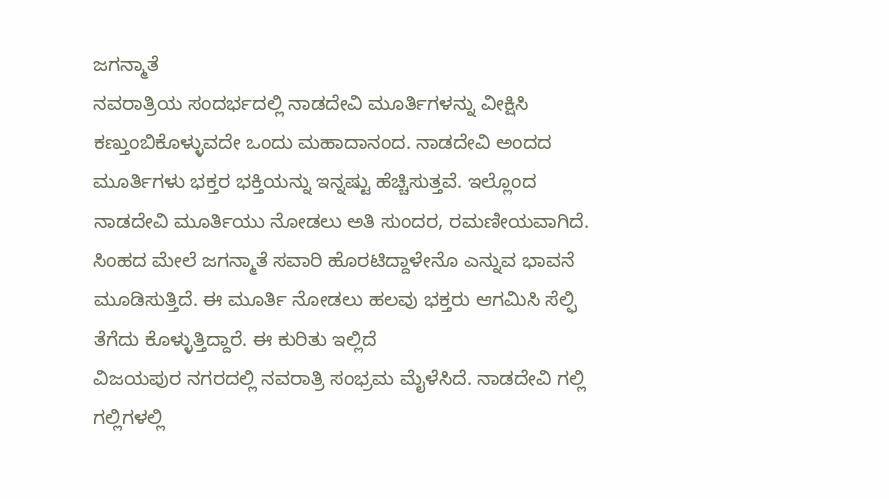ಜಗನ್ಮಾತೆ
ನವರಾತ್ರಿಯ ಸಂದರ್ಭದಲ್ಲಿ ನಾಡದೇವಿ ಮೂರ್ತಿಗಳನ್ನು ವೀಕ್ಷಿಸಿ ಕಣ್ತುಂಬಿಕೊಳ್ಳುವದೇ ಒಂದು ಮಹಾದಾನಂದ. ನಾಡದೇವಿ ಅಂದದ ಮೂರ್ತಿಗಳು ಭಕ್ತರ ಭಕ್ತಿಯನ್ನು ಇನ್ನಷ್ಟು ಹೆಚ್ಚಿಸುತ್ತವೆ. ಇಲ್ಲೊಂದ ನಾಡದೇವಿ ಮೂರ್ತಿಯು ನೋಡಲು ಅತಿ ಸುಂದರ, ರಮಣೀಯವಾಗಿದೆ. ಸಿಂಹದ ಮೇಲೆ ಜಗನ್ಮಾತೆ ಸವಾರಿ ಹೊರಟಿದ್ದಾಳೇನೊ ಎನ್ನುವ ಭಾವನೆ ಮೂಡಿಸುತ್ತಿದೆ. ಈ ಮೂರ್ತಿ ನೋಡಲು ಹಲವು ಭಕ್ತರು ಆಗಮಿಸಿ ಸೆಲ್ಫಿ ತೆಗೆದು ಕೊಳ್ಳುತ್ತಿದ್ದಾರೆ. ಈ ಕುರಿತು ಇಲ್ಲಿದೆ
ವಿಜಯಪುರ ‌ನಗರದಲ್ಲಿ ನವರಾತ್ರಿ ಸಂಭ್ರಮ ಮೈಳೆಸಿದೆ. ನಾಡದೇವಿ ಗಲ್ಲಿ ಗಲ್ಲಿಗಳಲ್ಲಿ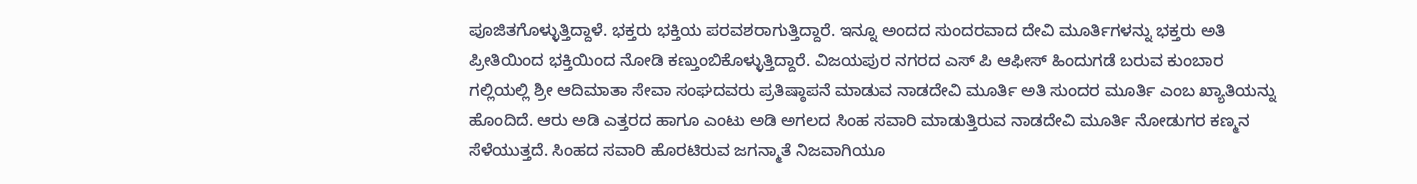ಪೂಜಿತಗೊಳ್ಳುತ್ತಿದ್ದಾಳೆ. ಭಕ್ತರು ಭಕ್ತಿಯ ಪರವಶರಾಗುತ್ತಿದ್ದಾರೆ. ಇನ್ನೂ ಅಂದದ ಸುಂದರವಾದ ದೇವಿ ಮೂರ್ತಿಗಳನ್ನು ಭಕ್ತರು ಅತಿ ಪ್ರೀತಿಯಿಂದ ಭಕ್ತಿಯಿಂದ ನೋಡಿ ಕಣ್ತುಂಬಿಕೊಳ್ಳುತ್ತಿದ್ದಾರೆ. ವಿಜಯಪುರ ನಗರದ ಎಸ್ ಪಿ ಆಫೀಸ್ ಹಿಂದುಗಡೆ ಬರುವ ಕುಂಬಾರ ಗಲ್ಲಿಯಲ್ಲಿ ಶ್ರೀ ಆದಿಮಾತಾ ಸೇವಾ ಸಂಘದವರು ಪ್ರತಿಷ್ಠಾಪನೆ ಮಾಡುವ ನಾಡದೇವಿ ಮೂರ್ತಿ ಅತಿ ಸುಂದರ ಮೂರ್ತಿ ಎಂಬ ಖ್ಯಾತಿಯನ್ನು ಹೊಂದಿದೆ. ಆರು ಅಡಿ ಎತ್ತರದ ಹಾಗೂ ಎಂಟು ಅಡಿ ಅಗಲದ ಸಿಂಹ ಸವಾರಿ ಮಾಡುತ್ತಿರುವ ನಾಡದೇವಿ ಮೂರ್ತಿ ನೋಡುಗರ ಕಣ್ಮನ ಸೆಳೆಯುತ್ತದೆ. ಸಿಂಹದ ಸವಾರಿ ಹೊರಟಿರುವ ಜಗನ್ಮಾತೆ ನಿಜವಾಗಿಯೂ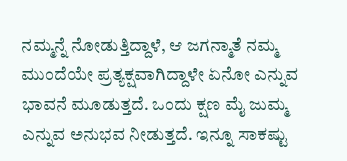ನಮ್ಮನ್ನೆ ನೋಡುತ್ತಿದ್ದಾಳೆ, ಆ ಜಗನ್ಮಾತೆ ನಮ್ಮ ಮುಂದೆಯೇ ಪ್ರತ್ಯಕ್ಷವಾಗಿದ್ದಾಳೇ ಏನೋ ಎನ್ನುವ ಭಾವನೆ ಮೂಡುತ್ತದೆ. ಒಂದು ಕ್ಷಣ ಮೈ ಜುಮ್ಮ ಎನ್ನುವ ಅನುಭವ ನೀಡುತ್ತದೆ. ಇನ್ನೂ ಸಾಕಷ್ಟು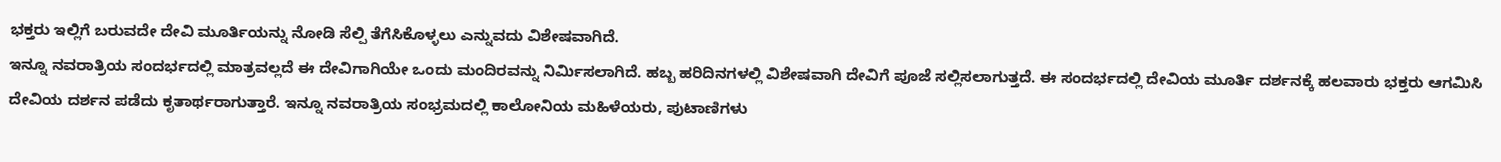ಭಕ್ತರು ಇಲ್ಲಿಗೆ ಬರುವದೇ ದೇವಿ ಮೂರ್ತಿಯನ್ನು ನೋಡಿ ಸೆಲ್ಪಿ ತೆಗೆಸಿಕೊಳ್ಳಲು ಎನ್ನುವದು ವಿಶೇಷವಾಗಿದೆ.
ಇನ್ನೂ ನವರಾತ್ರಿಯ ಸಂದರ್ಭದಲ್ಲಿ ಮಾತ್ರವಲ್ಲದೆ ಈ ದೇವಿಗಾಗಿಯೇ ಒಂದು ಮಂದಿರವನ್ನು ನಿರ್ಮಿಸಲಾಗಿದೆ. ಹಬ್ಬ ಹರಿದಿನಗಳಲ್ಲಿ ವಿಶೇಷವಾಗಿ ದೇವಿಗೆ ಪೂಜೆ ಸಲ್ಲಿಸಲಾಗುತ್ತದೆ. ಈ ಸಂದರ್ಭದಲ್ಲಿ ದೇವಿಯ ಮೂರ್ತಿ ದರ್ಶನಕ್ಕೆ ಹಲವಾರು ಭಕ್ತರು ಆಗಮಿಸಿ ದೇವಿಯ ದರ್ಶನ ಪಡೆದು ಕೃತಾರ್ಥರಾಗುತ್ತಾರೆ. ಇನ್ನೂ ನವರಾತ್ರಿಯ ಸಂಭ್ರಮದಲ್ಲಿ ಕಾಲೋನಿಯ ಮಹಿಳೆಯರು, ಪುಟಾಣಿಗಳು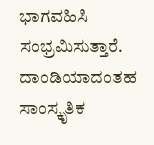ಭಾಗವಹಿಸಿ ಸಂಭ್ರಮಿಸುತ್ತಾರೆ.
ದಾಂಡಿಯಾದಂತಹ ಸಾಂಸ್ಕೃತಿಕ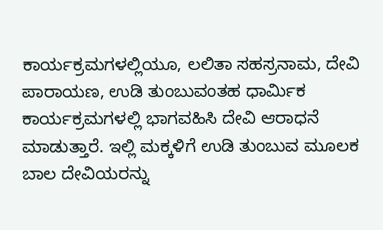ಕಾರ್ಯಕ್ರಮಗಳಲ್ಲಿಯೂ, ಲಲಿತಾ ಸಹಸ್ರನಾಮ, ದೇವಿ ಪಾರಾಯಣ, ಉಡಿ ತುಂಬುವಂತಹ ಧಾರ್ಮಿಕ ಕಾರ್ಯಕ್ರಮಗಳಲ್ಲಿ ಭಾಗವಹಿಸಿ ದೇವಿ ಆರಾಧನೆ ಮಾಡುತ್ತಾರೆ. ಇಲ್ಲಿ‌ ಮಕ್ಕಳಿಗೆ ಉಡಿ ತುಂಬುವ ಮೂಲಕ ಬಾಲ ದೇವಿಯರನ್ನು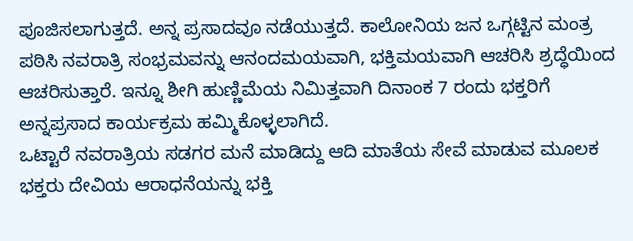ಪೂಜಿಸಲಾಗುತ್ತದೆ. ಅನ್ನ ಪ್ರಸಾದವೂ ನಡೆಯುತ್ತದೆ. ಕಾಲೋನಿಯ ಜನ ಒಗ್ಗಟ್ಟಿನ ಮಂತ್ರ ಪಠಿಸಿ ನವರಾತ್ರಿ ಸಂಭ್ರಮವನ್ನು ಆನಂದಮಯವಾಗಿ, ಭಕ್ತಿಮಯವಾಗಿ ಆಚರಿಸಿ ಶ್ರದ್ಧೆಯಿಂದ ಆಚರಿಸುತ್ತಾರೆ. ಇನ್ನೂ ಶೀಗಿ ಹುಣ್ಣಿಮೆಯ ನಿಮಿತ್ತವಾಗಿ ದಿನಾಂಕ 7 ರಂದು ಭಕ್ತರಿಗೆ ಅನ್ನಪ್ರಸಾದ ಕಾರ್ಯಕ್ರಮ ಹಮ್ಮಿಕೊಳ್ಳಲಾಗಿದೆ.
ಒಟ್ಟಾರೆ ನವರಾತ್ರಿಯ ಸಡಗರ ಮನೆ ಮಾಡಿದ್ದು ಆದಿ ಮಾತೆಯ ಸೇವೆ ಮಾಡುವ ಮೂಲಕ ಭಕ್ತರು ದೇವಿಯ ಆರಾಧನೆಯನ್ನು ಭಕ್ತಿ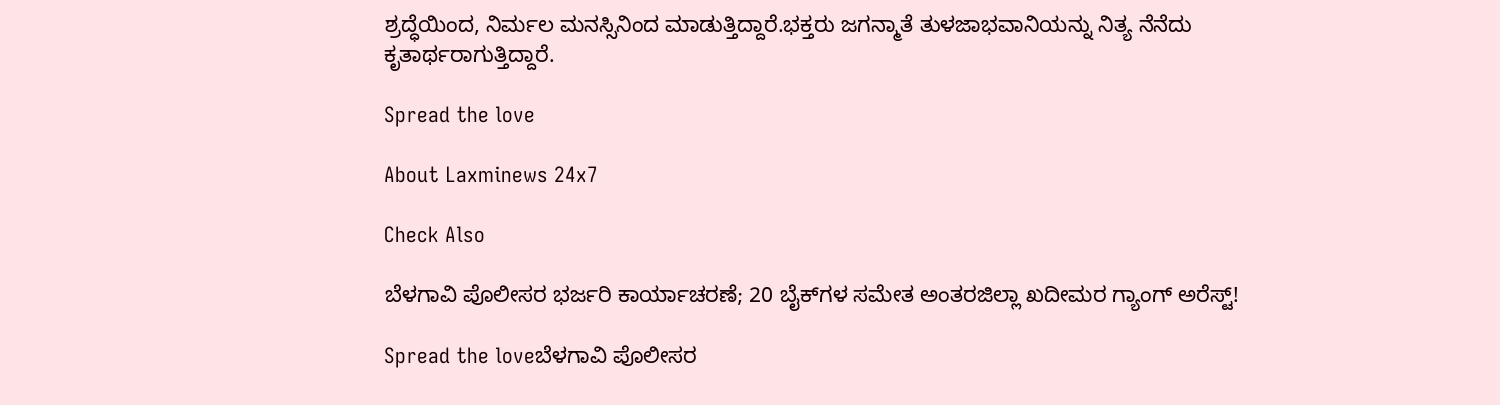ಶ್ರದ್ಧೆಯಿಂದ, ನಿರ್ಮಲ ಮನಸ್ಸಿನಿಂದ ಮಾಡುತ್ತಿದ್ದಾರೆ.ಭಕ್ತರು ಜಗನ್ಮಾತೆ ತುಳಜಾಭವಾನಿಯನ್ನು ನಿತ್ಯ ನೆನೆದು ಕೃತಾರ್ಥರಾಗುತ್ತಿದ್ದಾರೆ.

Spread the love

About Laxminews 24x7

Check Also

ಬೆಳಗಾವಿ ಪೊಲೀಸರ ಭರ್ಜರಿ ಕಾರ್ಯಾಚರಣೆ; 20 ಬೈಕ್‌ಗಳ ಸಮೇತ ಅಂತರಜಿಲ್ಲಾ ಖದೀಮರ ಗ್ಯಾಂಗ್ ಅರೆಸ್ಟ್!

Spread the loveಬೆಳಗಾವಿ ಪೊಲೀಸರ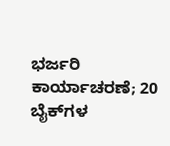ಭರ್ಜರಿ ಕಾರ್ಯಾಚರಣೆ; 20 ಬೈಕ್‌ಗಳ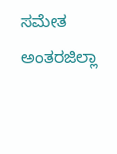ಸಮೇತ ಅಂತರಜಿಲ್ಲಾ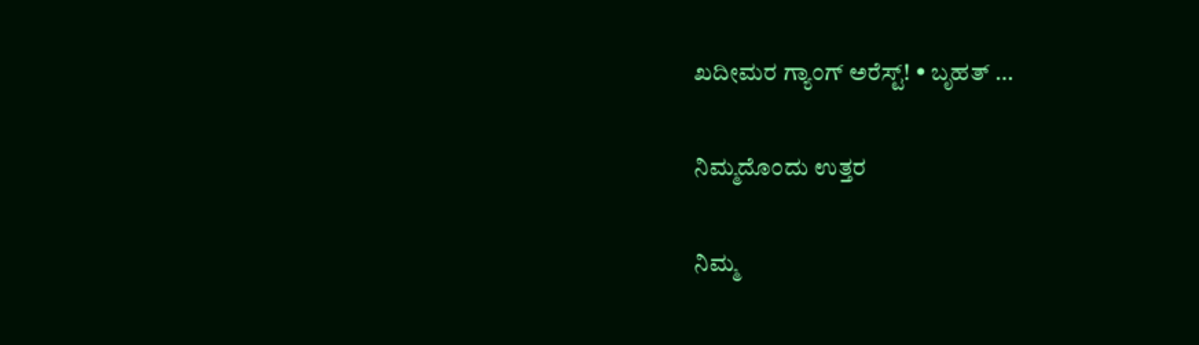ಖದೀಮರ ಗ್ಯಾಂಗ್ ಅರೆಸ್ಟ್! • ಬೃಹತ್ …

ನಿಮ್ಮದೊಂದು ಉತ್ತರ

ನಿಮ್ಮ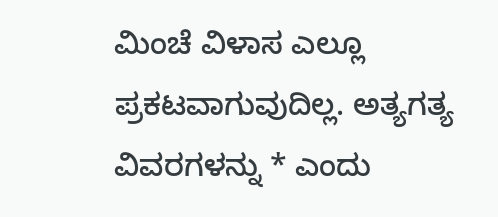ಮಿಂಚೆ ವಿಳಾಸ ಎಲ್ಲೂ ಪ್ರಕಟವಾಗುವುದಿಲ್ಲ. ಅತ್ಯಗತ್ಯ ವಿವರಗಳನ್ನು * ಎಂದು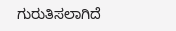ಗುರುತಿಸಲಾಗಿದೆ